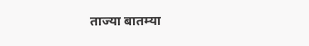ताज्या बातम्या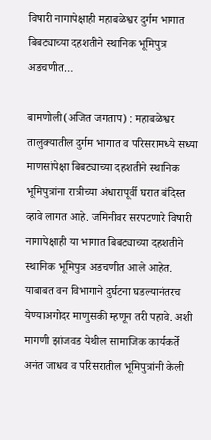विषारी नागापेक्षाही महाबळेश्वर दुर्गम भागात बिबट्याच्या दहशतीने स्थानिक भूमिपुत्र अडचणीत…

बामणोली(अजित जगताप) : महाबळेश्वर तालुक्यातील दुर्गम भागात व परिसरामध्ये सध्या माणसांपेक्षा बिबट्याच्या दहशतीने स्थानिक भूमिपुत्रांना रात्रीच्या अंधारापूर्वी घरात बंदिस्त व्हावे लागत आहे. जमिनीवर सरपटणारे विषारी नागापेक्षाही या भागात बिबट्याच्या दहशतीने स्थानिक भूमिपुत्र अडचणीत आले आहेत. याबाबत वन विभागाने दुर्घटना घडल्यानंतरच येण्याअगोदर माणुसकी म्हणून तरी पहावे. अशी मागणी झांजवड येथील सामाजिक कार्यकर्ते अनंत जाधव व परिसरातील भूमिपुत्रांनी केली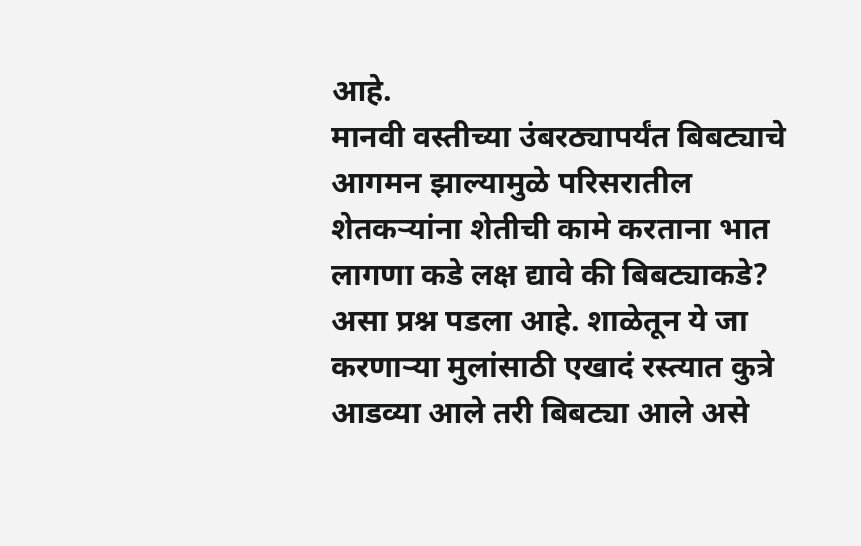आहे.
मानवी वस्तीच्या उंबरठ्यापर्यंत बिबट्याचे आगमन झाल्यामुळे परिसरातील शेतकऱ्यांना शेतीची कामे करताना भात लागणा कडे लक्ष द्यावे की बिबट्याकडे? असा प्रश्न पडला आहे. शाळेतून ये जा करणाऱ्या मुलांसाठी एखादं रस्त्यात कुत्रे आडव्या आले तरी बिबट्या आले असे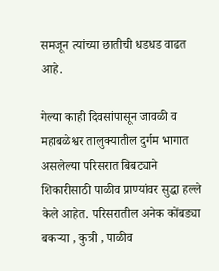समजून त्यांच्या छातीची धडधड वाढत आहे.

गेल्या काही दिवसांपासून जावळी व महाबळेश्वर तालुक्यातील दुर्गम भागात असलेल्या परिसरात बिबट्याने शिकारीसाठी पाळीव प्राण्यांवर सुद्धा हल्ले केले आहेत. परिसरातील अनेक कोंबड्या बकऱ्या , कुत्री , पाळीव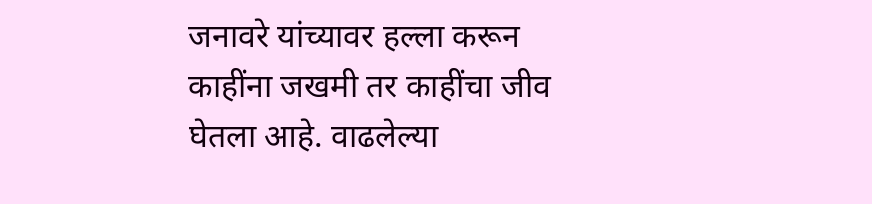जनावरे यांच्यावर हल्ला करून काहींना जखमी तर काहींचा जीव घेतला आहे. वाढलेल्या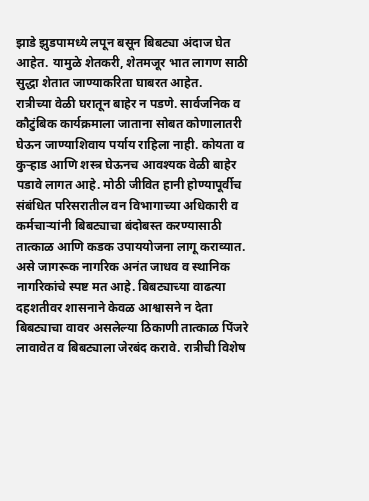झाडे झुडपामध्ये लपून बसून बिबट्या अंदाज घेत आहेत. यामुळे शेतकरी, शेतमजूर भात लागण साठी सुद्धा शेतात जाण्याकरिता घाबरत आहेत.
रात्रीच्या वेळी घरातून बाहेर न पडणे. सार्वजनिक व कौटुंबिक कार्यक्रमाला जाताना सोबत कोणालातरी घेऊन जाण्याशिवाय पर्याय राहिला नाही. कोयता व कुऱ्हाड आणि शस्त्र घेऊनच आवश्यक वेळी बाहेर पडावे लागत आहे. मोठी जीवित हानी होण्यापूर्वीच संबंधित परिसरातील वन विभागाच्या अधिकारी व कर्मचाऱ्यांनी बिबट्याचा बंदोबस्त करण्यासाठी तात्काळ आणि कडक उपाययोजना लागू कराव्यात. असे जागरूक नागरिक अनंत जाधव व स्थानिक नागरिकांचे स्पष्ट मत आहे. बिबट्याच्या वाढत्या दहशतीवर शासनाने केवळ आश्वासने न देता बिबट्याचा वावर असलेल्या ठिकाणी तात्काळ पिंजरे लावावेत व बिबट्याला जेरबंद करावे. रात्रीची विशेष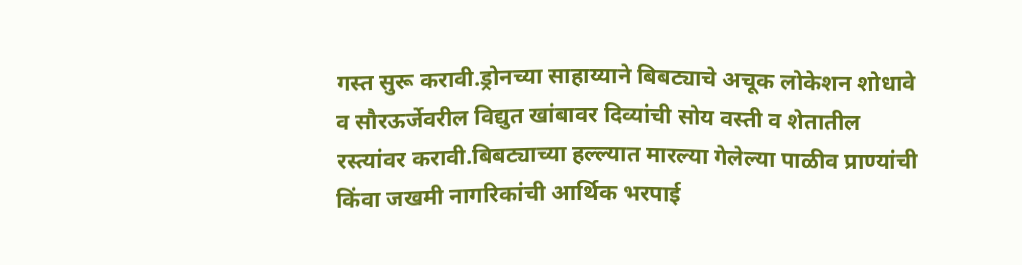गस्त सुरू करावी.ड्रोनच्या साहाय्याने बिबट्याचे अचूक लोकेशन शोधावे व सौरऊर्जेवरील विद्युत खांबावर दिव्यांची सोय वस्ती व शेतातील रस्त्यांवर करावी.बिबट्याच्या हल्ल्यात मारल्या गेलेल्या पाळीव प्राण्यांची किंवा जखमी नागरिकांची आर्थिक भरपाई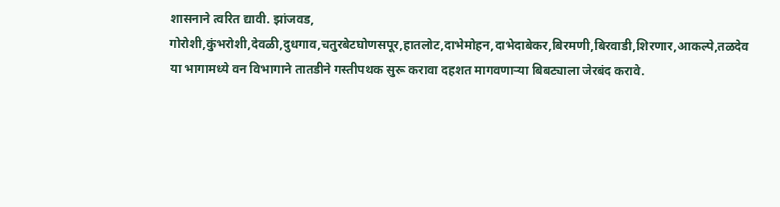शासनाने त्वरित द्यावी. झांजवड, गोरोशी,कुंभरोशी,देवळी,दुधगाव,चतुरबेटघोणसपूर,हातलोट,दाभेमोहन,दाभेदाबेकर,बिरमणी,बिरवाडी,शिरणार,आकल्पे,तळदेव या भागामध्ये वन विभागाने तातडीने गस्तीपथक सुरू करावा दहशत मागवणाऱ्या बिबट्याला जेरबंद करावे.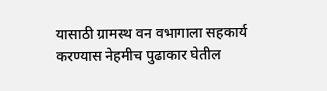यासाठी ग्रामस्थ वन वभागाला सहकार्य करण्यास नेहमीच पुढाकार घेतील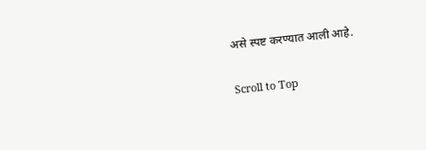असे स्पष्ट करण्यात आली आहे.

Scroll to Top